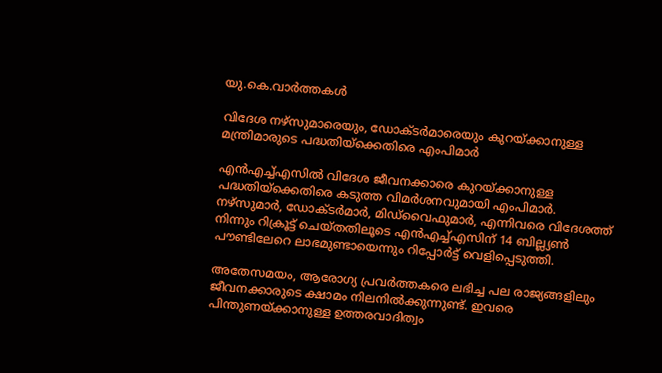യു.കെ.വാര്‍ത്തകള്‍

വിദേശ നഴ്‌സുമാരെയും, ഡോക്ടര്‍മാരെയും കുറയ്ക്കാനുള്ള മന്ത്രിമാരുടെ പദ്ധതിയ്‌ക്കെതിരെ എംപിമാര്‍

എന്‍എച്ച്എസില്‍ വിദേശ ജീവനക്കാരെ കുറയ്ക്കാനുള്ള പദ്ധതിയ്‌ക്കെതിരെ കടുത്ത വിമര്‍ശനവുമായി എംപിമാര്‍. നഴ്‌സുമാര്‍, ഡോക്ടര്‍മാര്‍, മിഡ്‌വൈഫുമാര്‍, എന്നിവരെ വിദേശത്ത് നിന്നും റിക്രൂട്ട് ചെയ്തതിലൂടെ എന്‍എച്ച്എസിന് 14 ബില്ല്യണ്‍ പൗണ്ടിലേറെ ലാഭമുണ്ടായെന്നും റിപ്പോര്‍ട്ട് വെളിപ്പെടുത്തി.

അതേസമയം, ആരോഗ്യ പ്രവര്‍ത്തകരെ ലഭിച്ച പല രാജ്യങ്ങളിലും ജീവനക്കാരുടെ ക്ഷാമം നിലനില്‍ക്കുന്നുണ്ട്. ഇവരെ പിന്തുണയ്ക്കാനുള്ള ഉത്തരവാദിത്വം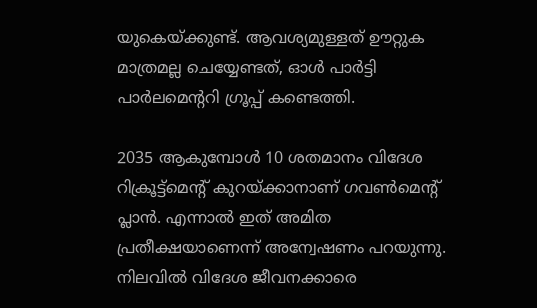യുകെയ്ക്കുണ്ട്. ആവശ്യമുള്ളത് ഊറ്റുക മാത്രമല്ല ചെയ്യേണ്ടത്, ഓള്‍ പാര്‍ട്ടി പാര്‍ലമെന്ററി ഗ്രൂപ്പ് കണ്ടെത്തി.

2035 ആകുമ്പോള്‍ 10 ശതമാനം വിദേശ റിക്രൂട്ട്‌മെന്റ് കുറയ്ക്കാനാണ് ഗവണ്‍മെന്റ് പ്ലാന്‍. എന്നാല്‍ ഇത് അമിത പ്രതീക്ഷയാണെന്ന് അന്വേഷണം പറയുന്നു. നിലവില്‍ വിദേശ ജീവനക്കാരെ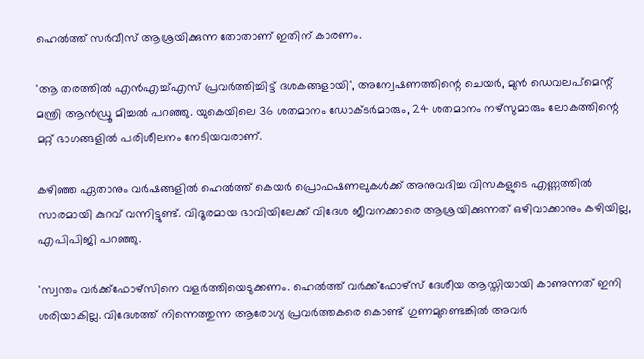ഹെല്‍ത്ത് സര്‍വീസ് ആശ്രയിക്കുന്ന തോതാണ് ഇതിന് കാരണം.

'ആ തരത്തില്‍ എന്‍എച്ച്എസ് പ്രവര്‍ത്തിച്ചിട്ട് ദശകങ്ങളായി', അന്വേഷണത്തിന്റെ ചെയര്‍, മുന്‍ ഡെവലപ്‌മെന്റ് മന്ത്രി ആന്‍ഡ്രൂ മിച്ചല്‍ പറഞ്ഞു. യുകെയിലെ 36 ശതമാനം ഡോക്ടര്‍മാരും, 24 ശതമാനം നഴ്‌സുമാരും ലോകത്തിന്റെ മറ്റ് ഭാഗങ്ങളില്‍ പരിശീലനം നേടിയവരാണ്.

കഴിഞ്ഞ ഏതാനും വര്‍ഷങ്ങളില്‍ ഹെല്‍ത്ത് കെയര്‍ പ്രൊഫഷണലുകള്‍ക്ക് അനുവദിച്ച വിസകളുടെ എണ്ണത്തില്‍ സാരമായി കുറവ് വന്നിട്ടുണ്ട്. വിദൂരമായ ഭാവിയിലേക്ക് വിദേശ ജീവനക്കാരെ ആശ്രയിക്കുന്നത് ഒഴിവാക്കാനും കഴിയില്ല, എപിപിജി പറഞ്ഞു.

'സ്വന്തം വര്‍ക്ക്‌ഫോഴ്‌സിനെ വളര്‍ത്തിയെടുക്കണം. ഹെല്‍ത്ത് വര്‍ക്ക്‌ഫോഴ്‌സ് ദേശീയ ആസ്തിയായി കാണുന്നത് ഇനി ശരിയാകില്ല. വിദേശത്ത് നിന്നെത്തുന്ന ആരോഗ്യ പ്രവര്‍ത്തകരെ കൊണ്ട് ഗുണമുണ്ടെങ്കില്‍ അവര്‍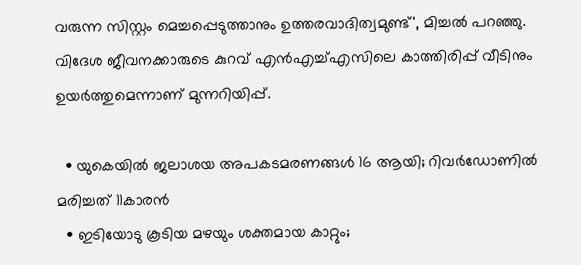വരുന്ന സിസ്റ്റം മെച്ചപ്പെടുത്താനും ഉത്തരവാദിത്വമുണ്ട്', മിച്ചല്‍ പറഞ്ഞു. വിദേശ ജീവനക്കാരുടെ കുറവ് എന്‍എച്ച്എസിലെ കാത്തിരിപ്പ് വീടിനും ഉയര്‍ത്തുമെന്നാണ് മുന്നറിയിപ്പ്.

  • യുകെയില്‍ ജലാശയ അപകടമരണങ്ങള്‍ 16 ആയി; റിവര്‍ഡോണില്‍ മരിച്ചത് 11കാരന്‍
  • ഇടിയോടു കൂടിയ മഴയും ശക്തമായ കാറ്റും;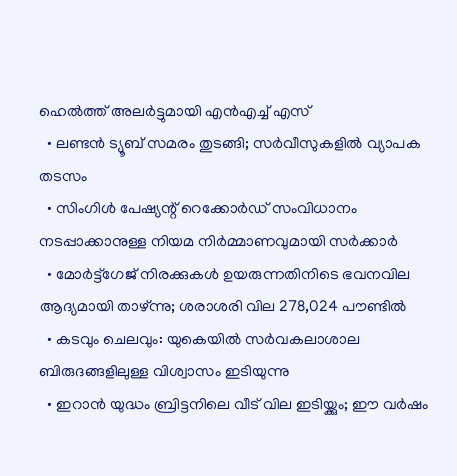ഹെല്‍ത്ത് അലര്‍ട്ടുമായി എന്‍എച്ച് എസ്
  • ലണ്ടന്‍ ട്യൂബ് സമരം തുടങ്ങി; സര്‍വീസുകളില്‍ വ്യാപക തടസം
  • സിംഗിള്‍ പേഷ്യന്റ് റെക്കോര്‍ഡ് സംവിധാനം നടപ്പാക്കാനുള്ള നിയമ നിര്‍മ്മാണവുമായി സര്‍ക്കാര്‍
  • മോര്‍ട്ട്‌ഗേജ് നിരക്കുകള്‍ ഉയരുന്നതിനിടെ ഭവനവില ആദ്യമായി താഴ്ന്നു; ശരാശരി വില 278,024 പൗണ്ടില്‍
  • കടവും ചെലവും: യുകെയില്‍ സര്‍വകലാശാല ബിരുദങ്ങളിലുള്ള വിശ്വാസം ഇടിയുന്നു
  • ഇറാന്‍ യുദ്ധം ബ്രിട്ടനിലെ വീട് വില ഇടിയ്ക്കും; ഈ വര്‍ഷം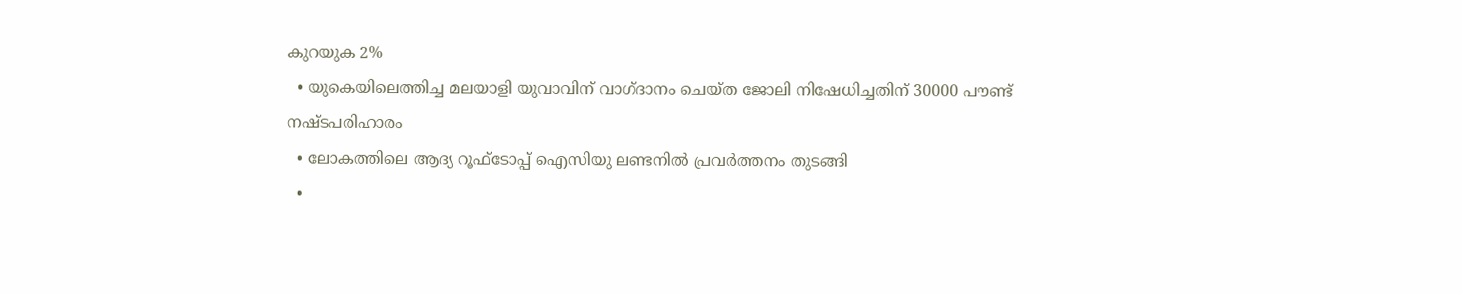കുറയുക 2%
  • യുകെയിലെത്തിച്ച മലയാളി യുവാവിന് വാഗ്ദാനം ചെയ്ത ജോലി നിഷേധിച്ചതിന് 30000 പൗണ്ട് നഷ്ടപരിഹാരം
  • ലോകത്തിലെ ആദ്യ റൂഫ്ടോപ്പ് ഐസിയു ലണ്ടനില്‍ പ്രവര്‍ത്തനം തുടങ്ങി
  •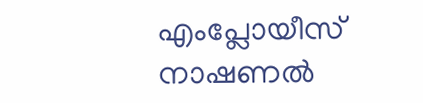എംപ്ലോയീസ് നാഷണല്‍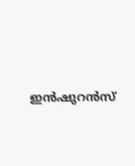ഇന്‍ഷുറന്‍സ്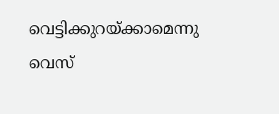വെട്ടിക്കുറയ്ക്കാമെന്നു വെസ്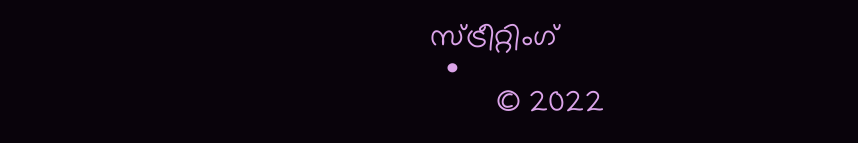സ്ട്രീറ്റിംഗ്
  •
        © 2022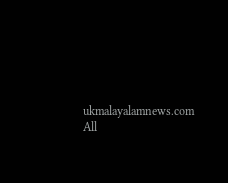ukmalayalamnews.com All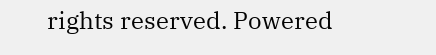rights reserved. Powered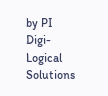by PI Digi-Logical Solutions